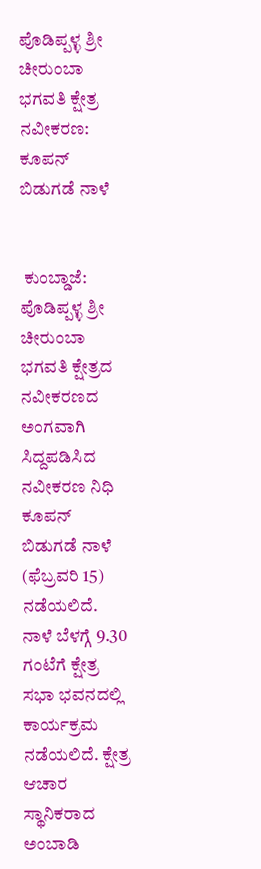ಪೊಡಿಪ್ಪಳ್ಳ ಶ್ರೀ ಚೀರುಂಬಾ ಭಗವತಿ‌ ಕ್ಷೇತ್ರ ನವೀಕರಣ: ಕೂಪನ್ ಬಿಡುಗಡೆ‌ ನಾಳೆ


 ಕುಂಬ್ಡಾಜೆ: ಪೊಡಿಪ್ಪಳ್ಳ ಶ್ರೀ ಚೀರುಂಬಾ ಭಗವತಿ ಕ್ಷೇತ್ರದ‌‌ ನವೀಕರಣದ ಅಂಗವಾಗಿ ಸಿದ್ದಪಡಿಸಿದ ನವೀಕರಣ ನಿಧಿ ಕೂಪನ್ ಬಿಡುಗಡೆ ನಾಳೆ (ಫೆಬ್ರವರಿ 15) ನಡೆಯಲಿದೆ. ನಾಳೆ ಬೆಳಗ್ಗೆ 9.30 ಗಂಟೆಗೆ ಕ್ಷೇತ್ರ ಸಭಾ ಭವನದಲ್ಲಿ ಕಾರ್ಯಕ್ರಮ ನಡೆಯಲಿದೆ. ಕ್ಷೇತ್ರ ಆಚಾರ ಸ್ಥಾನಿಕರಾದ ಅಂಬಾಡಿ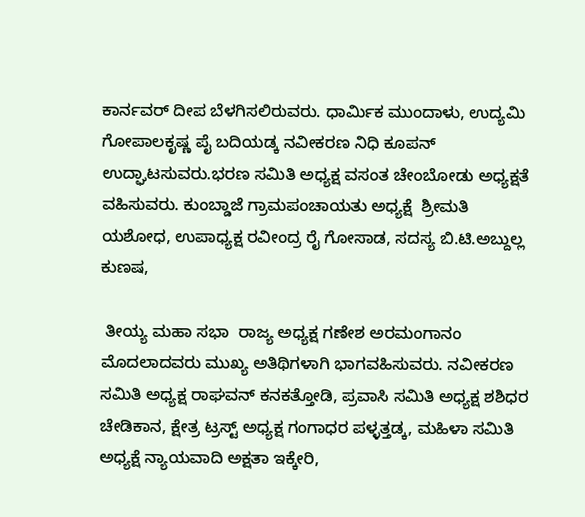ಕಾರ್ನವರ್ ದೀಪ ಬೆಳಗಿಸಲಿರುವರು. ಧಾರ್ಮಿಕ ‌ಮುಂದಾಳು, ಉದ್ಯಮಿ ಗೋಪಾಲಕೃಷ್ಣ ಪೈ ಬದಿಯಡ್ಕ ನವೀಕರಣ ನಿಧಿ ಕೂಪನ್ ಉದ್ಘಾಟಸುವರು.ಭರಣ ಸಮಿತಿ ಅಧ್ಯಕ್ಷ ವಸಂತ ಚೇಂಬೋಡು ಅಧ್ಯಕ್ಷತೆ ವಹಿಸುವರು. ಕುಂಬ್ಡಾಜೆ ಗ್ರಾಮ‌ಪಂಚಾಯತು ಅಧ್ಯಕ್ಷೆ  ಶ್ರೀಮತಿ ಯಶೋಧ, ಉಪಾಧ್ಯಕ್ಷ ರವೀಂದ್ರ ರೈ ಗೋಸಾಡ, ಸದಸ್ಯ ಬಿ.ಟಿ.ಅಬ್ದುಲ್ಲ ಕುಣಷ,

 ತೀಯ್ಯ‌ ಮಹಾ‌ ಸಭಾ  ರಾಜ್ಯ ಅಧ್ಯಕ್ಷ ಗಣೇಶ ಅರಮಂಗಾನಂ ಮೊದಲಾದವರು ಮುಖ್ಯ ಅತಿಥಿಗಳಾಗಿ ಭಾಗವಹಿಸುವರು. ನವೀಕರಣ ಸಮಿತಿ ಅಧ್ಯಕ್ಷ ರಾಘವನ್ ಕನಕತ್ತೋಡಿ, ಪ್ರವಾಸಿ ಸಮಿತಿ ಅಧ್ಯಕ್ಷ ಶಶಿಧರ ಚೇಡಿಕಾನ, ಕ್ಷೇತ್ರ ಟ್ರಸ್ಟ್ ಅಧ್ಯಕ್ಷ ಗಂಗಾಧರ ಪಳ್ಳತ್ತಡ್ಕ, ಮಹಿಳಾ ಸಮಿತಿ ಅಧ್ಯಕ್ಷೆ ನ್ಯಾಯವಾದಿ ಅಕ್ಷತಾ ಇಕ್ಕೇರಿ,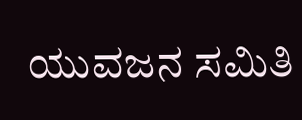ಯುವಜನ ಸಮಿತಿ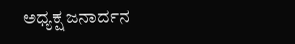ಅಧ್ಯಕ್ಷ ಜನಾರ್ದನ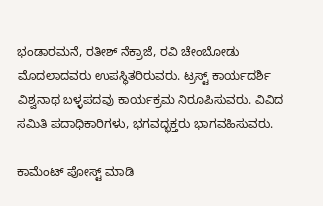ಭಂಡಾರಮನೆ, ರತೀಶ್ ನೆಕ್ರಾಜೆ, ರವಿ ಚೇಂಬೋಡು ಮೊದಲಾದವರು ಉಪಸ್ಥಿತರಿರುವರು. ಟ್ರಸ್ಟ್ ಕಾರ್ಯದರ್ಶಿ ವಿಶ್ವನಾಥ ಬಳ್ಳಪದವು ಕಾರ್ಯಕ್ರಮ ‌ನಿರೂಪಿಸುವರು. ವಿವಿದ ಸಮಿತಿ‌ ಪದಾಧಿಕಾರಿಗಳು, ಭಗವದ್ಭಕ್ತರು‌ ಭಾಗವಹಿಸುವರು.

ಕಾಮೆಂಟ್‌‌ ಪೋಸ್ಟ್‌ ಮಾಡಿ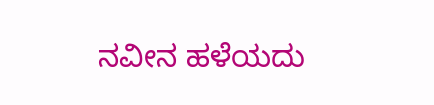ನವೀನ ಹಳೆಯದು